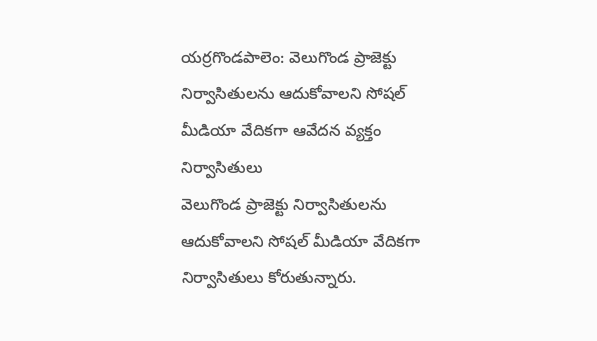యర్రగొండపాలెం: వెలుగొండ ప్రాజెక్టు నిర్వాసితులను ఆదుకోవాలని సోషల్ మీడియా వేదికగా ఆవేదన వ్యక్తం నిర్వాసితులు
వెలుగొండ ప్రాజెక్టు నిర్వాసితులను ఆదుకోవాలని సోషల్ మీడియా వేదికగా నిర్వాసితులు కోరుతున్నారు.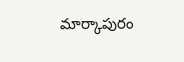మార్కాపురం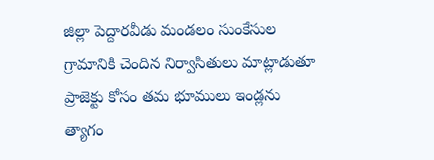జిల్లా పెద్దారవీడు మండలం సుంకేసుల గ్రామానికి చెందిన నిర్వాసితులు మాట్లాడుతూ ప్రాజెక్టు కోసం తమ భూములు ఇండ్లను త్యాగం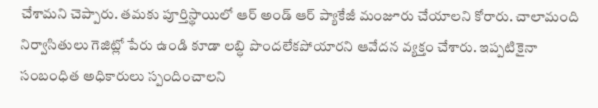చేశామని చెప్పారు. తమకు పూర్తిస్థాయిలో ఆర్ అండ్ ఆర్ ప్యాకేజీ మంజూరు చేయాలని కోరారు. చాలామంది నిర్వాసితులు గెజిట్లో పేరు ఉండి కూడా లబ్ధి పొందలేకపోయారని ఆవేదన వ్యక్తం చేశారు. ఇప్పటికైనా సంబంధిత అధికారులు స్పందించాలని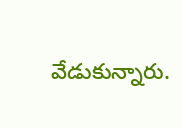వేడుకున్నారు.